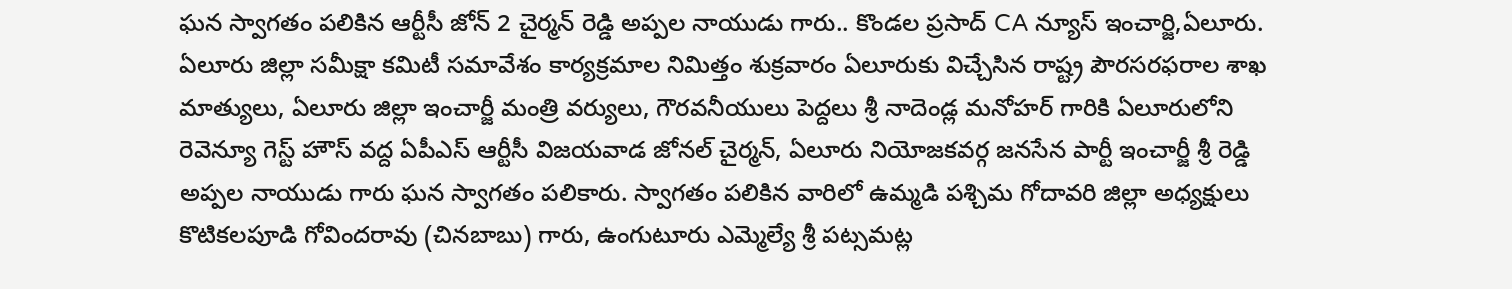ఘన స్వాగతం పలికిన ఆర్టీసీ జోన్ 2 చైర్మన్ రెడ్డి అప్పల నాయుడు గారు.. కొండల ప్రసాద్ CA న్యూస్ ఇంచార్జి,ఏలూరు. ఏలూరు జిల్లా సమీక్షా కమిటీ సమావేశం కార్యక్రమాల నిమిత్తం శుక్రవారం ఏలూరుకు విచ్చేసిన రాష్ట్ర పౌరసరఫరాల శాఖ మాత్యులు, ఏలూరు జిల్లా ఇంచార్జీ మంత్రి వర్యులు, గౌరవనీయులు పెద్దలు శ్రీ నాదెండ్ల మనోహర్ గారికి ఏలూరులోని రెవెన్యూ గెస్ట్ హౌస్ వద్ద ఏపీఎస్ ఆర్టీసీ విజయవాడ జోనల్ చైర్మన్, ఏలూరు నియోజకవర్గ జనసేన పార్టీ ఇంచార్జీ శ్రీ రెడ్డి అప్పల నాయుడు గారు ఘన స్వాగతం పలికారు. స్వాగతం పలికిన వారిలో ఉమ్మడి పశ్చిమ గోదావరి జిల్లా అధ్యక్షులు కొటికలపూడి గోవిందరావు (చినబాబు) గారు, ఉంగుటూరు ఎమ్మెల్యే శ్రీ పట్సమట్ల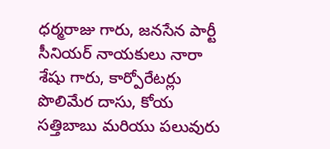ధర్మరాజు గారు, జనసేన పార్టీ సీనియర్ నాయకులు నారా శేషు గారు, కార్పోరేటర్లు పొలిమేర దాసు, కోయ సత్తిబాబు మరియు పలువురు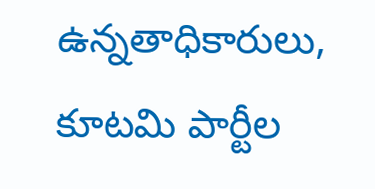ఉన్నతాధికారులు, కూటమి పార్టీల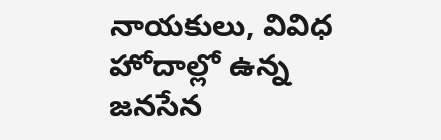నాయకులు, వివిధ హోదాల్లో ఉన్న జనసేన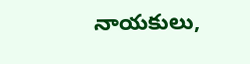నాయకులు,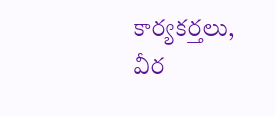కార్యకర్తలు, వీర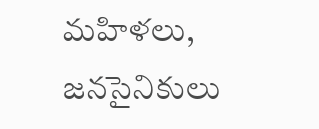మహిళలు, జనసైనికులు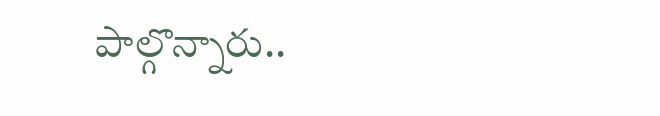పాల్గొన్నారు..